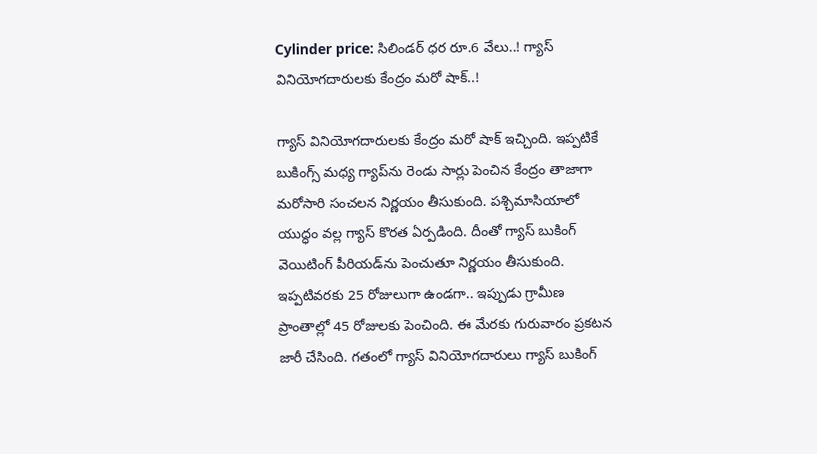Cylinder price: సిలిండర్‌ ధర రూ.6 వేలు..! గ్యాస్ వినియోగదారులకు కేంద్రం మరో షాక్..!

గ్యాస్ వినియోగదారులకు కేంద్రం మరో షాక్ ఇచ్చింది. ఇప్పటికే బుకింగ్స్ మధ్య గ్యాప్‌ను రెండు సార్లు పెంచిన కేంద్రం తాజాగా మరోసారి సంచలన నిర్ణయం తీసుకుంది. పశ్చిమాసియాలో యుద్ధం వల్ల గ్యాస్ కొరత ఏర్పడింది. దీంతో గ్యాస్ బుకింగ్ వెయిటింగ్ పీరియడ్‌ను పెంచుతూ నిర్ణయం తీసుకుంది. ఇప్పటివరకు 25 రోజులుగా ఉండగా.. ఇప్పుడు గ్రామీణ ప్రాంతాల్లో 45 రోజులకు పెంచింది. ఈ మేరకు గురువారం ప్రకటన జారీ చేసింది. గతంలో గ్యాస్ వినియోగదారులు గ్యాస్ బుకింగ్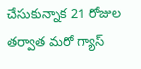చేసుకున్నాక 21 రోజుల తర్వాత మరో గ్యాస్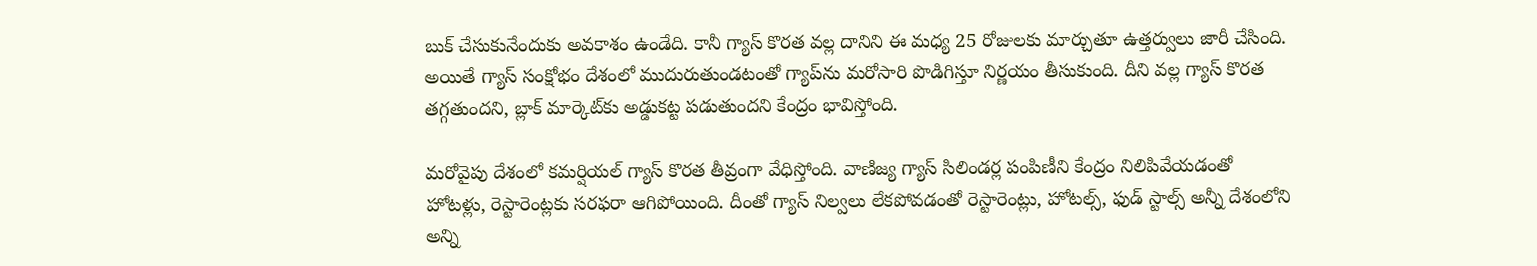బుక్ చేసుకునేందుకు అవకాశం ఉండేది. కానీ గ్యాస్ కొరత వల్ల దానిని ఈ మధ్య 25 రోజులకు మార్చుతూ ఉత్తర్వులు జారీ చేసింది. అయితే గ్యాస్ సంక్షోభం దేశంలో ముదురుతుండటంతో గ్యాప్‌ను మరోసారి పొడిగిస్తూ నిర్ణయం తీసుకుంది. దీని వల్ల గ్యాస్ కొరత తగ్గతుందని, బ్లాక్ మార్కెట్‌కు అడ్డుకట్ట పడుతుందని కేంద్రం భావిస్తోంది.

మరోవైపు దేశంలో కమర్షియల్ గ్యాస్‌ కొరత తీవ్రంగా వేధిస్తోంది. వాణిజ్య గ్యాస్ సిలిండర్ల పంపిణీని కేంద్రం నిలిపివేయడంతో హోటళ్లు, రెస్టారెంట్లకు సరఫరా ఆగిపోయింది. దీంతో గ్యాస్ నిల్వలు లేకపోవడంతో రెస్టారెంట్లు, హోటల్స్, ఫుడ్ స్టాల్స్ అన్నీ దేశంలోని అన్ని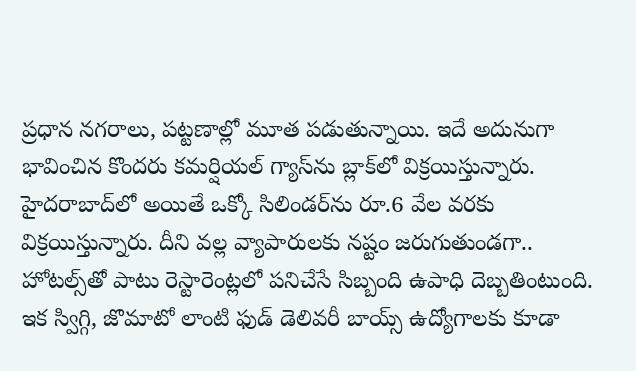ప్రధాన నగరాలు, పట్టణాల్లో మూత పడుతున్నాయి. ఇదే అదునుగా భావించిన కొందరు కమర్షియల్ గ్యాస్‌ను బ్లాక్‌లో విక్రయిస్తున్నారు. హైదరాబాద్‌లో అయితే ఒక్కో సిలిండర్‌ను రూ.6 వేల వరకు విక్రయిస్తున్నారు. దీని వల్ల వ్యాపారులకు నష్టం జరుగుతుండగా.. హోటల్స్‌తో పాటు రెస్టారెంట్లలో పనిచేసే సిబ్బంది ఉపాధి దెబ్బతింటుంది. ఇక స్విగ్గి, జొమాటో లాంటి ఫుడ్ డెలివరీ బాయ్స్‌ ఉద్యోగాలకు కూడా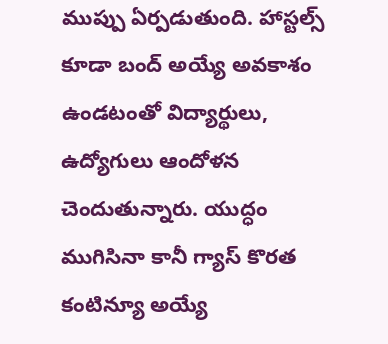ముప్పు ఏర్పడుతుంది. హాస్టల్స్ కూడా బంద్ అయ్యే అవకాశం ఉండటంతో విద్యార్థులు, ఉద్యోగులు ఆందోళన చెందుతున్నారు. యుద్ధం ముగిసినా కానీ గ్యాస్ కొరత కంటిన్యూ అయ్యే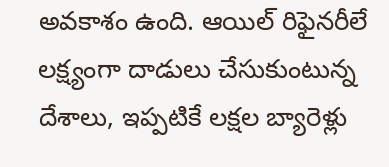అవకాశం ఉంది. ఆయిల్‌ రిఫైనరీలే లక్ష్యంగా దాడులు చేసుకుంటున్న దేశాలు, ఇప్పటికే లక్షల బ్యారెళ్లు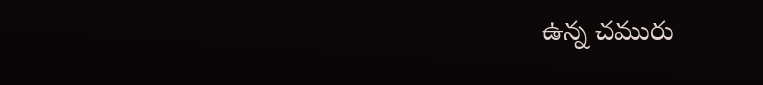ఉన్న చమురు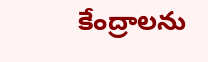కేంద్రాలను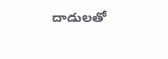దాడులతో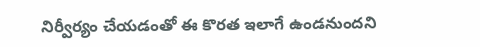నిర్వీర్యం చేయడంతో ఈ కొరత ఇలాగే ఉండనుందని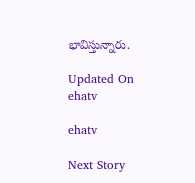భావిస్తున్నారు.

Updated On
ehatv

ehatv

Next Story